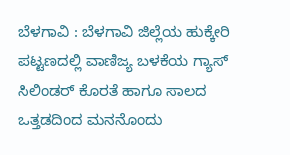ಬೆಳಗಾವಿ : ಬೆಳಗಾವಿ ಜಿಲ್ಲೆಯ ಹುಕ್ಕೇರಿ ಪಟ್ಟಣದಲ್ಲಿ ವಾಣಿಜ್ಯ ಬಳಕೆಯ ಗ್ಯಾಸ್ ಸಿಲಿಂಡರ್ ಕೊರತೆ ಹಾಗೂ ಸಾಲದ ಒತ್ತಡದಿಂದ ಮನನೊಂದು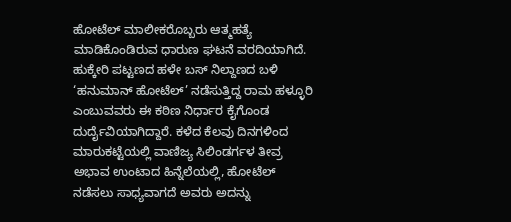ಹೋಟೆಲ್ ಮಾಲೀಕರೊಬ್ಬರು ಆತ್ಮಹತ್ಯೆ ಮಾಡಿಕೊಂಡಿರುವ ಧಾರುಣ ಘಟನೆ ವರದಿಯಾಗಿದೆ. ಹುಕ್ಕೇರಿ ಪಟ್ಟಣದ ಹಳೇ ಬಸ್ ನಿಲ್ದಾಣದ ಬಳಿ ‘ಹನುಮಾನ್ ಹೋಟೆಲ್’ ನಡೆಸುತ್ತಿದ್ದ ರಾಮ ಹಳ್ಳೂರಿ ಎಂಬುವವರು ಈ ಕಠಿಣ ನಿರ್ಧಾರ ಕೈಗೊಂಡ ದುರ್ದೈವಿಯಾಗಿದ್ದಾರೆ. ಕಳೆದ ಕೆಲವು ದಿನಗಳಿಂದ ಮಾರುಕಟ್ಟೆಯಲ್ಲಿ ವಾಣಿಜ್ಯ ಸಿಲಿಂಡರ್ಗಳ ತೀವ್ರ ಅಭಾವ ಉಂಟಾದ ಹಿನ್ನೆಲೆಯಲ್ಲಿ, ಹೋಟೆಲ್ ನಡೆಸಲು ಸಾಧ್ಯವಾಗದೆ ಅವರು ಅದನ್ನು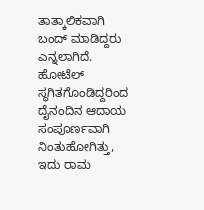ತಾತ್ಕಾಲಿಕವಾಗಿ ಬಂದ್ ಮಾಡಿದ್ದರು ಎನ್ನಲಾಗಿದೆ.
ಹೋಟೆಲ್ ಸ್ಥಗಿತಗೊಂಡಿದ್ದರಿಂದ ದೈನಂದಿನ ಆದಾಯ ಸಂಪೂರ್ಣವಾಗಿ ನಿಂತುಹೋಗಿತ್ತು, ಇದು ರಾಮ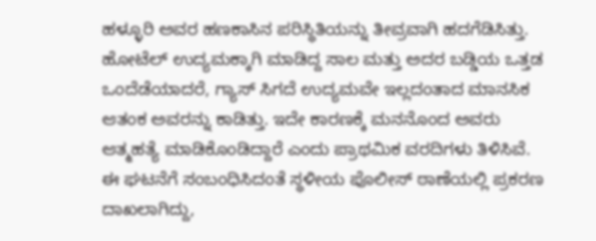ಹಳ್ಳೂರಿ ಅವರ ಹಣಕಾಸಿನ ಪರಿಸ್ಥಿತಿಯನ್ನು ತೀವ್ರವಾಗಿ ಹದಗೆಡಿಸಿತ್ತು. ಹೋಟೆಲ್ ಉದ್ಯಮಕ್ಕಾಗಿ ಮಾಡಿದ್ದ ಸಾಲ ಮತ್ತು ಅದರ ಬಡ್ಡಿಯ ಒತ್ತಡ ಒಂದೆಡೆಯಾದರೆ, ಗ್ಯಾಸ್ ಸಿಗದೆ ಉದ್ಯಮವೇ ಇಲ್ಲದಂತಾದ ಮಾನಸಿಕ ಆತಂಕ ಅವರನ್ನು ಕಾಡಿತ್ತು. ಇದೇ ಕಾರಣಕ್ಕೆ ಮನನೊಂದ ಅವರು ಆತ್ಮಹತ್ಯೆ ಮಾಡಿಕೊಂಡಿದ್ದಾರೆ ಎಂದು ಪ್ರಾಥಮಿಕ ವರದಿಗಳು ತಿಳಿಸಿವೆ.
ಈ ಘಟನೆಗೆ ಸಂಬಂಧಿಸಿದಂತೆ ಸ್ಥಳೀಯ ಪೊಲೀಸ್ ಠಾಣೆಯಲ್ಲಿ ಪ್ರಕರಣ ದಾಖಲಾಗಿದ್ದು,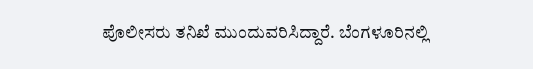ಪೊಲೀಸರು ತನಿಖೆ ಮುಂದುವರಿಸಿದ್ದಾರೆ. ಬೆಂಗಳೂರಿನಲ್ಲಿ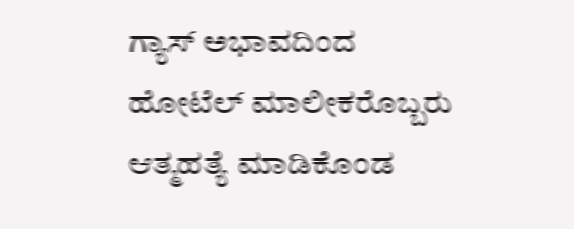ಗ್ಯಾಸ್ ಅಭಾವದಿಂದ ಹೋಟೆಲ್ ಮಾಲೀಕರೊಬ್ಬರು ಆತ್ಮಹತ್ಯೆ ಮಾಡಿಕೊಂಡ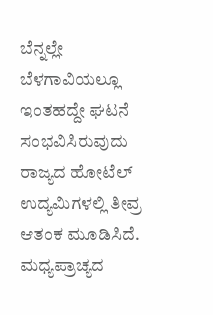ಬೆನ್ನಲ್ಲೇ ಬೆಳಗಾವಿಯಲ್ಲೂ ಇಂತಹದ್ದೇ ಘಟನೆ ಸಂಭವಿಸಿರುವುದು ರಾಜ್ಯದ ಹೋಟೆಲ್ ಉದ್ಯಮಿಗಳಲ್ಲಿ ತೀವ್ರ ಆತಂಕ ಮೂಡಿಸಿದೆ. ಮಧ್ಯಪ್ರಾಚ್ಯದ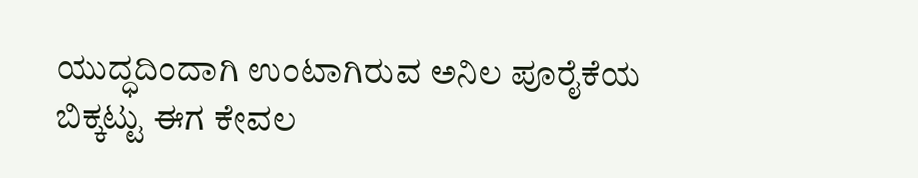ಯುದ್ಧದಿಂದಾಗಿ ಉಂಟಾಗಿರುವ ಅನಿಲ ಪೂರೈಕೆಯ ಬಿಕ್ಕಟ್ಟು ಈಗ ಕೇವಲ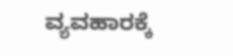ವ್ಯವಹಾರಕ್ಕೆ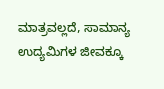ಮಾತ್ರವಲ್ಲದೆ, ಸಾಮಾನ್ಯ ಉದ್ಯಮಿಗಳ ಜೀವಕ್ಕೂ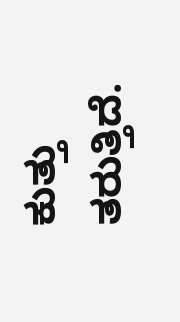ಕುತ್ತು ತರುತ್ತಿದೆ.